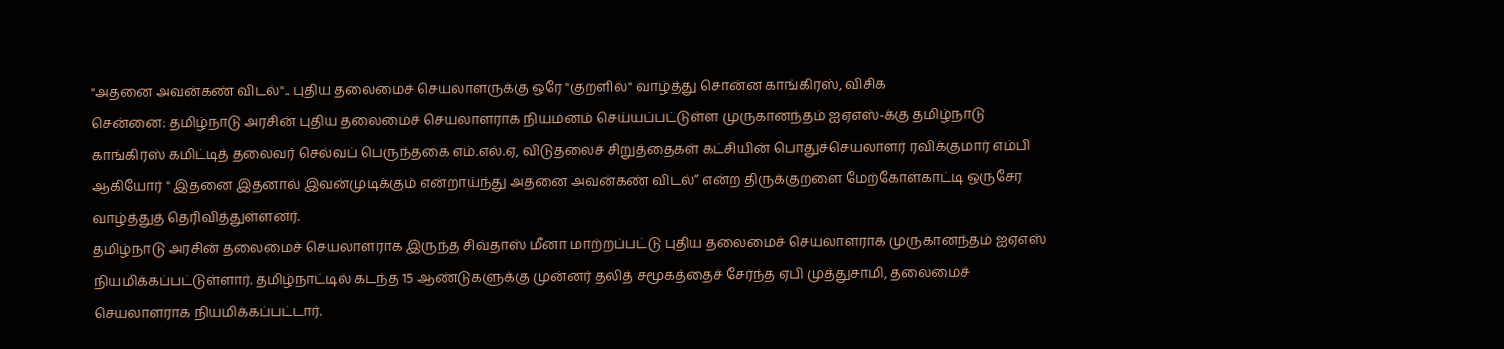"அதனை அவன்கண் விடல்".. புதிய தலைமைச் செயலாளருக்கு ஒரே "குறளில்" வாழ்த்து சொன்ன காங்கிரஸ், விசிக
சென்னை: தமிழ்நாடு அரசின் புதிய தலைமைச் செயலாளராக நியமனம் செய்யப்பட்டுள்ள முருகானந்தம் ஐஏஎஸ்-க்கு தமிழ்நாடு காங்கிரஸ் கமிட்டித் தலைவர் செல்வப் பெருந்தகை எம்.எல்.ஏ, விடுதலைச் சிறுத்தைகள் கட்சியின் பொதுச்செயலாளர் ரவிக்குமார் எம்பி ஆகியோர் " இதனை இதனால் இவன்முடிக்கும் என்றாய்ந்து அதனை அவன்கண் விடல்” என்ற திருக்குறளை மேற்கோள்காட்டி ஒருசேர வாழ்த்துத் தெரிவித்துள்ளனர்.
தமிழ்நாடு அரசின் தலைமைச் செயலாளராக இருந்த சிவ்தாஸ் மீனா மாற்றப்பட்டு புதிய தலைமைச் செயலாளராக முருகானந்தம் ஐஏஎஸ் நியமிக்கப்பட்டுள்ளார். தமிழ்நாட்டில் கடந்த 15 ஆண்டுகளுக்கு முன்னர் தலித் சமூகத்தைச் சேர்ந்த ஏபி முத்துசாமி, தலைமைச் செயலாளராக நியமிக்கப்பட்டார்.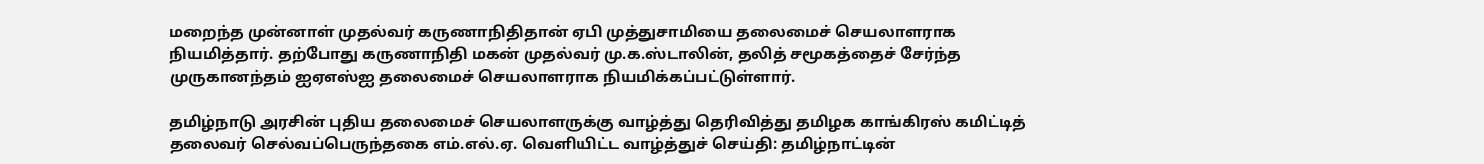மறைந்த முன்னாள் முதல்வர் கருணாநிதிதான் ஏபி முத்துசாமியை தலைமைச் செயலாளராக நியமித்தார். தற்போது கருணாநிதி மகன் முதல்வர் மு.க.ஸ்டாலின், தலித் சமூகத்தைச் சேர்ந்த முருகானந்தம் ஐஏஎஸ்ஐ தலைமைச் செயலாளராக நியமிக்கப்பட்டுள்ளார்.

தமிழ்நாடு அரசின் புதிய தலைமைச் செயலாளருக்கு வாழ்த்து தெரிவித்து தமிழக காங்கிரஸ் கமிட்டித் தலைவர் செல்வப்பெருந்தகை எம்.எல்.ஏ. வெளியிட்ட வாழ்த்துச் செய்தி: தமிழ்நாட்டின்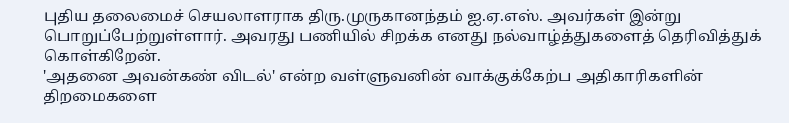புதிய தலைமைச் செயலாளராக திரு.முருகானந்தம் ஐ.ஏ.எஸ். அவர்கள் இன்று பொறுப்பேற்றுள்ளார். அவரது பணியில் சிறக்க எனது நல்வாழ்த்துகளைத் தெரிவித்துக் கொள்கிறேன்.
'அதனை அவன்கண் விடல்' என்ற வள்ளுவனின் வாக்குக்கேற்ப அதிகாரிகளின் திறமைகளை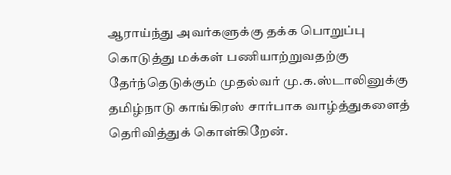ஆராய்ந்து அவர்களுக்கு தக்க பொறுப்பு கொடுத்து மக்கள் பணியாற்றுவதற்கு தேர்ந்தெடுக்கும் முதல்வர் மு.க.ஸ்டாலினுக்கு தமிழ்நாடு காங்கிரஸ் சார்பாக வாழ்த்துகளைத் தெரிவித்துக் கொள்கிறேன்.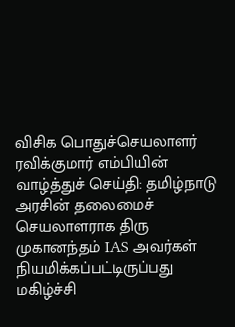விசிக பொதுச்செயலாளர் ரவிக்குமார் எம்பியின் வாழ்த்துச் செய்தி: தமிழ்நாடு அரசின் தலைமைச் செயலாளராக திரு முகானந்தம் IAS அவர்கள் நியமிக்கப்பட்டிருப்பது மகிழ்ச்சி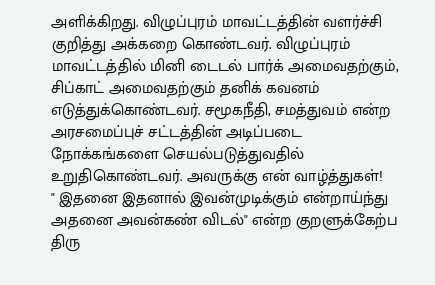அளிக்கிறது. விழுப்புரம் மாவட்டத்தின் வளர்ச்சி குறித்து அக்கறை கொண்டவர். விழுப்புரம் மாவட்டத்தில் மினி டைடல் பார்க் அமைவதற்கும், சிப்காட் அமைவதற்கும் தனிக் கவனம் எடுத்துக்கொண்டவர். சமூகநீதி, சமத்துவம் என்ற அரசமைப்புச் சட்டத்தின் அடிப்படை நோக்கங்களை செயல்படுத்துவதில் உறுதிகொண்டவர். அவருக்கு என் வாழ்த்துகள்!
" இதனை இதனால் இவன்முடிக்கும் என்றாய்ந்து அதனை அவன்கண் விடல்" என்ற குறளுக்கேற்ப திரு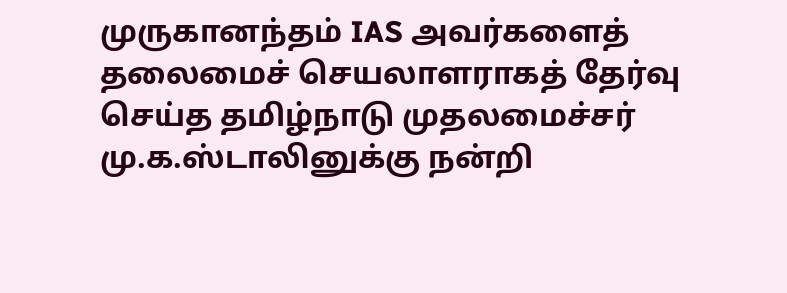முருகானந்தம் IAS அவர்களைத் தலைமைச் செயலாளராகத் தேர்வு செய்த தமிழ்நாடு முதலமைச்சர் மு.க.ஸ்டாலினுக்கு நன்றி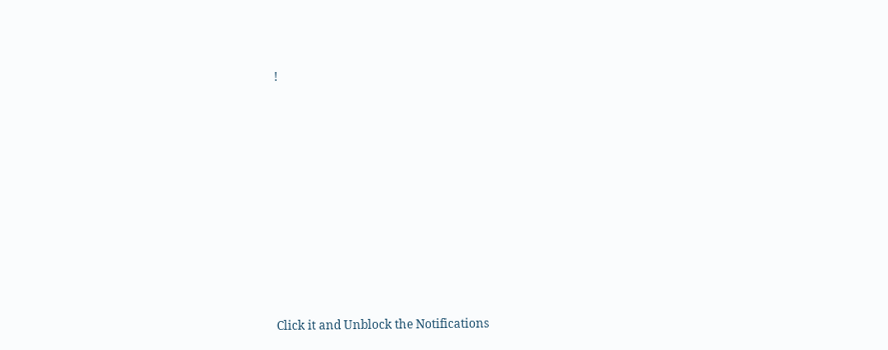!












Click it and Unblock the Notifications